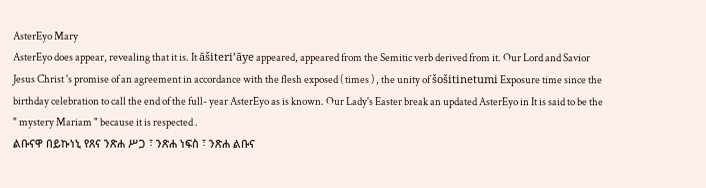AsterEyo Mary
AsterEyo does appear, revealing that it is. It āšiteri’āye appeared, appeared from the Semitic verb derived from it. Our Lord and Savior Jesus Christ 's promise of an agreement in accordance with the flesh exposed ( times ) , the unity of šošitinetumi Exposure time since the birthday celebration to call the end of the full- year AsterEyo as is known. Our Lady's Easter break an updated AsterEyo in It is said to be the " mystery Mariam " because it is respected .
ልቡናዋ በይኩነኒ የጸና ንጽሐ ሥጋ ፣ ንጽሐ ነፍስ ፣ ንጽሐ ልቡና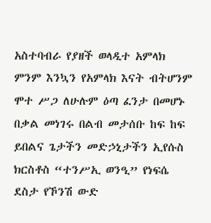አስተባብራ የያዘች ወላዲተ አምላክ ምንም እንኳን የአምላክ እናት ብትሆንም ሞተ ሥጋ ለሁሉም ዕጣ ፈንታ በመሆኑ በቃል መነገሩ በልብ መታሰቡ ከፍ ከፍ ይበልና ጌታችን መድኃኒታችን ኢየሱስ ክርስቶስ “ተንሥኢ ወንዒ” የነፍሴ ደስታ የኾንሽ ውድ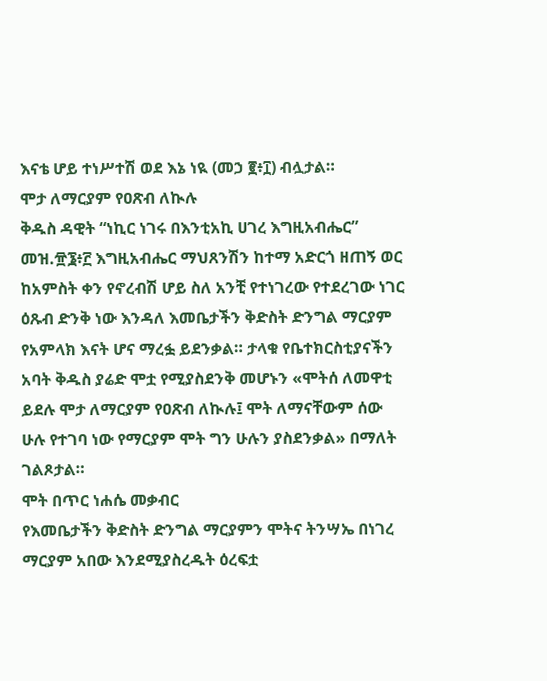እናቴ ሆይ ተነሥተሽ ወደ እኔ ነዪ (መኃ ፪፥፲) ብሏታል።
ሞታ ለማርያም የዐጽብ ለኲሉ
ቅዱስ ዳዊት “ነኪር ነገሩ በእንቲአኪ ሀገረ እግዚአብሔር” መዝ.፹፮፥፫ እግዚአብሔር ማህጸንሽን ከተማ አድርጎ ዘጠኝ ወር ከአምስት ቀን የኖረብሽ ሆይ ስለ አንቺ የተነገረው የተደረገው ነገር ዕጹብ ድንቅ ነው እንዳለ እመቤታችን ቅድስት ድንግል ማርያም የአምላክ እናት ሆና ማረፏ ይደንቃል። ታላቁ የቤተክርስቲያናችን አባት ቅዱስ ያሬድ ሞቷ የሚያስደንቅ መሆኑን «ሞትሰ ለመዋቲ ይደሉ ሞታ ለማርያም የዐጽብ ለኲሉ፤ ሞት ለማናቸውም ሰው ሁሉ የተገባ ነው የማርያም ሞት ግን ሁሉን ያስደንቃል» በማለት ገልጾታል።
ሞት በጥር ነሐሴ መቃብር
የእመቤታችን ቅድስት ድንግል ማርያምን ሞትና ትንሣኤ በነገረ ማርያም አበው እንደሚያስረዱት ዕረፍቷ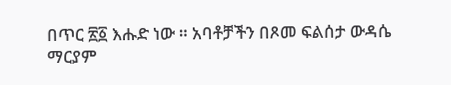በጥር ፳፩ እሑድ ነው ። አባቶቻችን በጾመ ፍልሰታ ውዳሴ ማርያም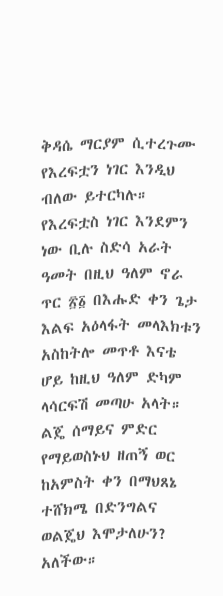ቅዳሴ ማርያም ሲተረጉሙ የእረፍቷን ነገር እንዲህ ብለው ይተርካሉ።
የእረፍቷስ ነገር እንደምን ነው ቢሉ ስድሳ አራት ዓመት በዚህ ዓለም ኖራ ጥር ፳፩ በእሑድ ቀን ጌታ እልፍ አዕላፋት መላእክቱን አስከትሎ መጥቶ እናቴ ሆይ ከዚህ ዓለም ድካም ላሳርፍሽ መጣሁ አላት። ልጄ ሰማይና ምድር የማይወስኑህ ዘጠኝ ወር ከአምስት ቀን በማህጸኔ ተሸክሜ በድንግልና ወልጄህ እሞታለሁን? አለችው።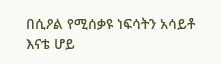በሲዖል የሚሰቃዩ ነፍሳትን አሳይቶ እናቴ ሆይ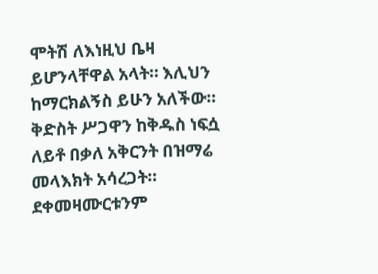ሞትሽ ለእነዚህ ቤዛ ይሆንላቸዋል አላት። እሊህን ከማርክልኝስ ይሁን አለችው። ቅድስት ሥጋዋን ከቅዱስ ነፍሷ ለይቶ በቃለ አቅርንት በዝማሬ መላእክት አሳረጋት። ደቀመዛሙርቱንም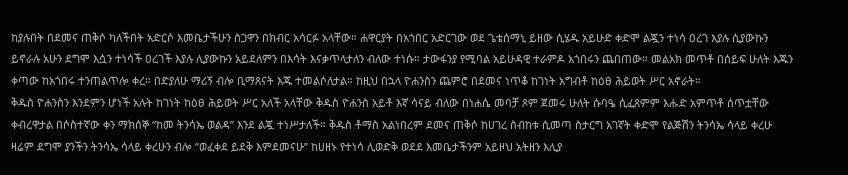ከያሉበት በደመና ጠቅሶ ካለችበት አድርሶ እመቤታችሁን ስጋዋን በክብር አሳርፉ አላቸው። ሐዋርያት በአጎበር አድርገው ወደ ጌቴሰማኒ ይዘው ሲሄዱ አይሁድ ቀድሞ ልጇን ተነሳ ዐረገ እያሉ ሲያውኩን ይኖራሉ አሁን ደግሞ እሷን ተነሳች ዐረገች እያሉ ሊያውኩን አይደለምን በእሳት እናቃጥላታለን ብለው ተነሱ። ታውፋንያ የሚባል አይሁዳዊ ተራምዶ አጎበሩን ጨበጠው። መልአክ መጥቶ በሰይፍ ሁለት እጁን ቀጣው ከአጎበሩ ተንጠልጥሎ ቀረ። በድያለሁ ማሪኝ ብሎ ቢማጸናት እጁ ተመልሶለታል። ከዚህ በኋላ ዮሐንስን ጨምሮ በደመና ነጥቆ ከገነት አግብቶ ከዕፀ ሕይወት ሥር አኖራት።
ቅዱስ ዮሐንስን እንደምን ሆነች አሉት ከገነት ከዕፀ ሕይወት ሥር አለች አላቸው ቅዱስ ዮሐንስ አይቶ እኛ ሳናይ ብለው በነሐሴ መባቻ ጾም ጀመሩ ሁለት ሱባዔ ሲፈጸምም እሑድ አምጥቶ ሰጥቷቸው ቀብረዋታል በሶስተኛው ቀን ማክሰኞ “ከመ ትንሳኤ ወልዳ” እንደ ልጇ ተነሥታለች። ቅዱስ ቶማስ አልነበረም ደመና ጠቅሶ ከሀገረ ስብከቱ ሲመጣ ስታርግ አገኛት ቀድሞ የልጅሽን ትንሳኤ ሳላይ ቀረሁ ዛሬም ደግሞ ያንችን ትንሳኤ ሳላይ ቀረሁን ብሎ “ወፈቀደ ይደቅ እምደመናሁ” ከሀዘኑ የተነሳ ሊወድቅ ወደደ እመቤታችንም አይዞህ አትዘን እሊያ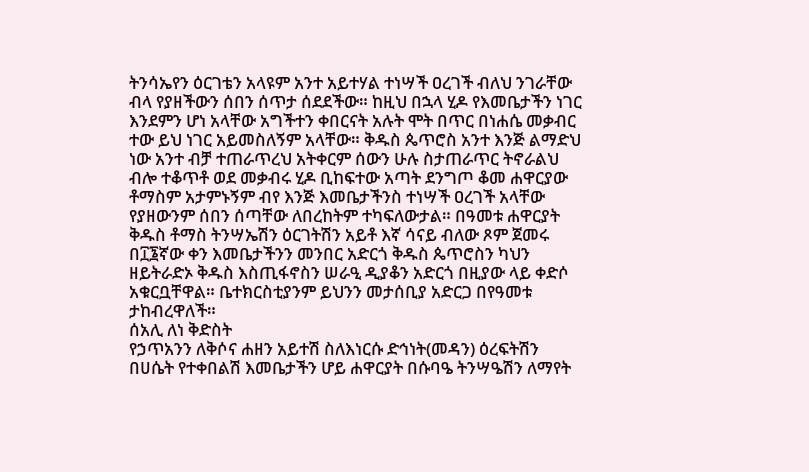ትንሳኤየን ዕርገቴን አላዩም አንተ አይተሃል ተነሣች ዐረገች ብለህ ንገራቸው ብላ የያዘችውን ሰበን ሰጥታ ሰደደችው። ከዚህ በኋላ ሂዶ የእመቤታችን ነገር እንደምን ሆነ አላቸው አግችተን ቀበርናት አሉት ሞት በጥር በነሐሴ መቃብር ተው ይህ ነገር አይመስለኝም አላቸው። ቅዱስ ጴጥሮስ አንተ እንጅ ልማድህ ነው አንተ ብቻ ተጠራጥረህ አትቀርም ሰውን ሁሉ ስታጠራጥር ትኖራልህ ብሎ ተቆጥቶ ወደ መቃብሩ ሂዶ ቢከፍተው አጣት ደንግጦ ቆመ ሐዋርያው ቶማስም አታምኑኝም ብየ እንጅ እመቤታችንስ ተነሣች ዐረገች አላቸው የያዘውንም ሰበን ሰጣቸው ለበረከትም ተካፍለውታል። በዓመቱ ሐዋርያት ቅዱስ ቶማስ ትንሣኤሽን ዕርገትሽን አይቶ እኛ ሳናይ ብለው ጾም ጀመሩ በ፲፮ኛው ቀን እመቤታችንን መንበር አድርጎ ቅዱስ ጴጥሮስን ካህን ዘይትራድኦ ቅዱስ እስጢፋኖስን ሠራዒ ዲያቆን አድርጎ በዚያው ላይ ቀድሶ አቁርቧቸዋል። ቤተክርስቲያንም ይህንን መታሰቢያ አድርጋ በየዓመቱ ታከብረዋለች።
ሰአሊ ለነ ቅድስት
የኃጥአንን ለቅሶና ሐዘን አይተሽ ስለእነርሱ ድኅነት(መዳን) ዕረፍትሽን በሀሴት የተቀበልሽ እመቤታችን ሆይ ሐዋርያት በሱባዔ ትንሣዔሽን ለማየት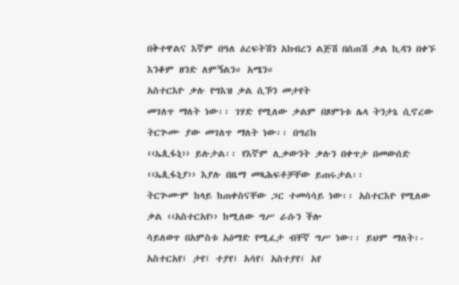በቅተዋልና እኛም በዓለ ዕረፍትሽን አክብረን ልጅሽ በሰጠሽ ቃል ኪዳን በቀኙ እንቆም ዘንድ ለምኝልን። አሜን።
አስተርእዮ ቃሉ የግእዝ ቃል ሲኾን መታየት
መገለጥ ማለት ነው፡፡ ገሃድ የሚለው ቃልም በጾምነቱ ሌላ ትንታኔ ሲኖረው ትርጕሙ ያው መገለጥ ማለት ነው፡፡ በግሪክ
‹‹ኤጲፋኒ›› ይሉታል፡፡ የእኛም ሊቃውንት ቃሉን በቀጥታ በመውሰድ ‹‹ኤጲፋኒያ›› እያሉ በዜማ መጻሕፍቶቻቸው ይጠሩታል፡፡
ትርጕሙም ከላይ ከጠቀስናቸው ጋር ተመሳሳይ ነው፡፡ አስተርእዮ የሚለው ቃል ‹‹አስተርአየ›› ከሚለው ግሥ ራሱን ችሎ
ሳይለወጥ በአምስቱ አዕማድ የሚፈታ ብቸኛ ግሥ ነው፡፡ ይህም ማለት፡- አስተርአየ፤ ታየ፤ ተያየ፤ አሳየ፤ አስተያየ፤ አየ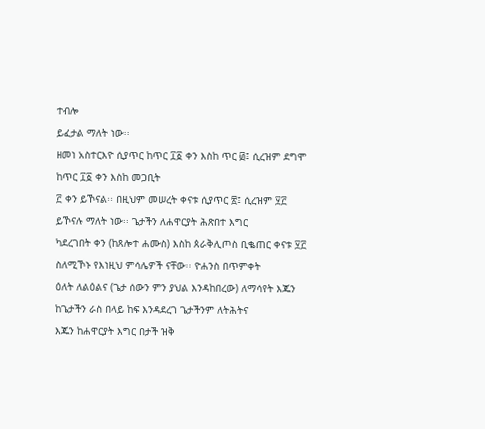ተብሎ
ይፈታል ማለት ነው፡፡
ዘመነ አስተርእዮ ሲያጥር ከጥር ፲፩ ቀን እስከ ጥር ፴፤ ሲረዝም ደግሞ ከጥር ፲፩ ቀን እስከ መጋቢት
፫ ቀን ይኾናል፡፡ በዚህም መሠረት ቀናቱ ሲያጥር ፳፤ ሲረዝም ፶፫ ይኾናሉ ማለት ነው፡፡ ጌታችን ለሐዋርያት ሕጽበተ እግር
ካደረገበት ቀን (ከጸሎተ ሐሙስ) እስከ ጰራቅሊጦስ ቢቈጠር ቀናቱ ፶፫ ስለሚኾኑ የእነዚህ ምሳሌዎች ናቸው፡፡ ዮሐንስ በጥምቀት
ዕለት ለልዕልና (ጌታ ሰውን ምን ያህል እንዳከበረው) ለማሳየት እጁን ከጌታችን ራስ በላይ ከፍ እንዳደረገ ጌታችንም ለትሕትና
እጁን ከሐዋርያት እግር በታች ዝቅ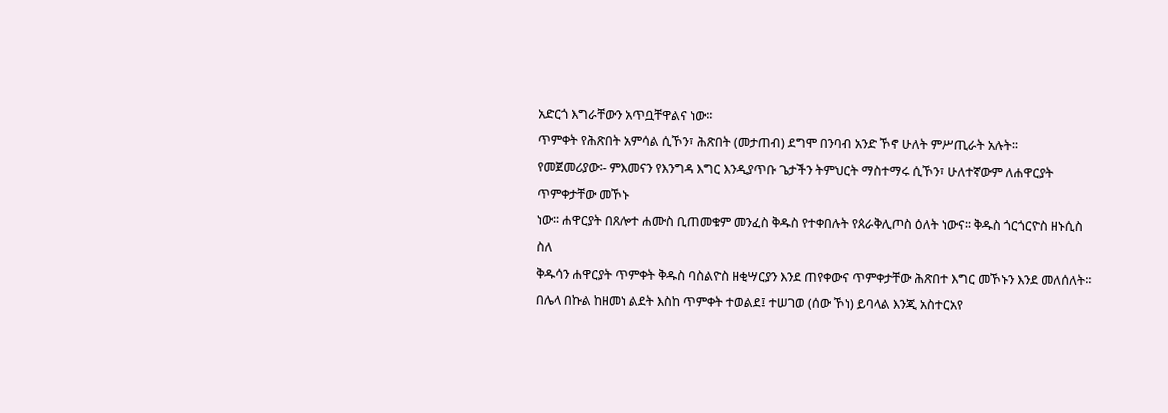አድርጎ እግራቸውን አጥቧቸዋልና ነው፡፡
ጥምቀት የሕጽበት አምሳል ሲኾን፣ ሕጽበት (መታጠብ) ደግሞ በንባብ አንድ ኾኖ ሁለት ምሥጢራት አሉት፡፡
የመጀመሪያው፡- ምእመናን የእንግዳ እግር እንዲያጥቡ ጌታችን ትምህርት ማስተማሩ ሲኾን፣ ሁለተኛውም ለሐዋርያት ጥምቀታቸው መኾኑ
ነው፡፡ ሐዋርያት በጸሎተ ሐሙስ ቢጠመቁም መንፈስ ቅዱስ የተቀበሉት የጰራቅሊጦስ ዕለት ነውና፡፡ ቅዱስ ጎርጎርዮስ ዘኑሲስ ስለ
ቅዱሳን ሐዋርያት ጥምቀት ቅዱስ ባስልዮስ ዘቂሣርያን እንደ ጠየቀውና ጥምቀታቸው ሕጽበተ እግር መኾኑን እንደ መለሰለት፡፡
በሌላ በኩል ከዘመነ ልደት እስከ ጥምቀት ተወልደ፤ ተሠገወ (ሰው ኾነ) ይባላል እንጂ አስተርአየ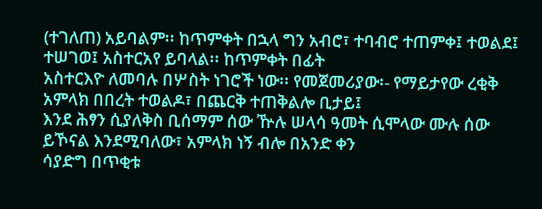(ተገለጠ) አይባልም፡፡ ከጥምቀት በኋላ ግን አብሮ፣ ተባብሮ ተጠምቀ፤ ተወልደ፤ ተሠገወ፤ አስተርአየ ይባላል፡፡ ከጥምቀት በፊት
አስተርእዮ ለመባሉ በሦስት ነገሮች ነው፡፡ የመጀመሪያው፡- የማይታየው ረቂቅ አምላክ በበረት ተወልዶ፣ በጨርቅ ተጠቅልሎ ቢታይ፤
እንደ ሕፃን ሲያለቅስ ቢሰማም ሰው ዅሉ ሠላሳ ዓመት ሲሞላው ሙሉ ሰው ይኾናል እንደሚባለው፣ አምላክ ነኝ ብሎ በአንድ ቀን
ሳያድግ በጥቂቱ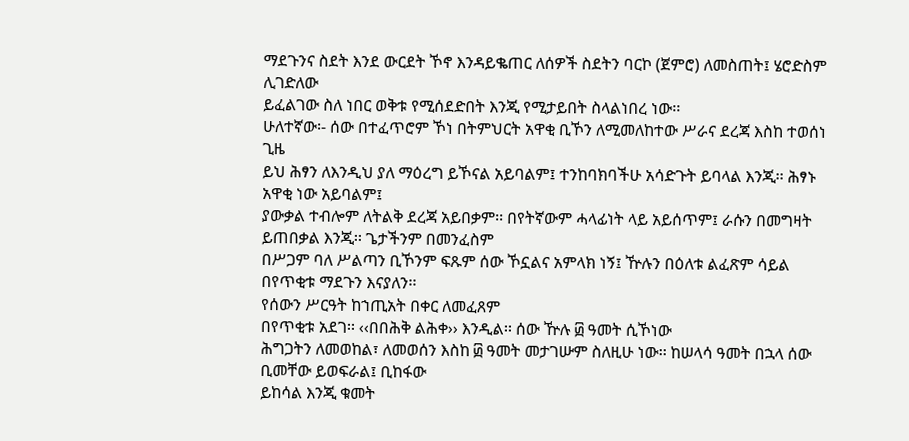ማደጉንና ስደት እንደ ውርደት ኾኖ እንዳይቈጠር ለሰዎች ስደትን ባርኮ (ጀምሮ) ለመስጠት፤ ሄሮድስም ሊገድለው
ይፈልገው ስለ ነበር ወቅቱ የሚሰደድበት እንጂ የሚታይበት ስላልነበረ ነው፡፡
ሁለተኛው፡- ሰው በተፈጥሮም ኾነ በትምህርት አዋቂ ቢኾን ለሚመለከተው ሥራና ደረጃ እስከ ተወሰነ ጊዜ
ይህ ሕፃን ለእንዲህ ያለ ማዕረግ ይኾናል አይባልም፤ ተንከባክባችሁ አሳድጉት ይባላል እንጂ፡፡ ሕፃኑ አዋቂ ነው አይባልም፤
ያውቃል ተብሎም ለትልቅ ደረጃ አይበቃም፡፡ በየትኛውም ሓላፊነት ላይ አይሰጥም፤ ራሱን በመግዛት ይጠበቃል እንጂ፡፡ ጌታችንም በመንፈስም
በሥጋም ባለ ሥልጣን ቢኾንም ፍጹም ሰው ኾኗልና አምላክ ነኝ፤ ዅሉን በዕለቱ ልፈጽም ሳይል በየጥቂቱ ማደጉን እናያለን፡፡
የሰውን ሥርዓት ከኀጢአት በቀር ለመፈጸም
በየጥቂቱ አደገ፡፡ ‹‹በበሕቅ ልሕቀ›› እንዲል፡፡ ሰው ዅሉ ፴ ዓመት ሲኾነው
ሕግጋትን ለመወከል፣ ለመወሰን እስከ ፴ ዓመት መታገሡም ስለዚሁ ነው፡፡ ከሠላሳ ዓመት በኋላ ሰው ቢመቸው ይወፍራል፤ ቢከፋው
ይከሳል እንጂ ቁመት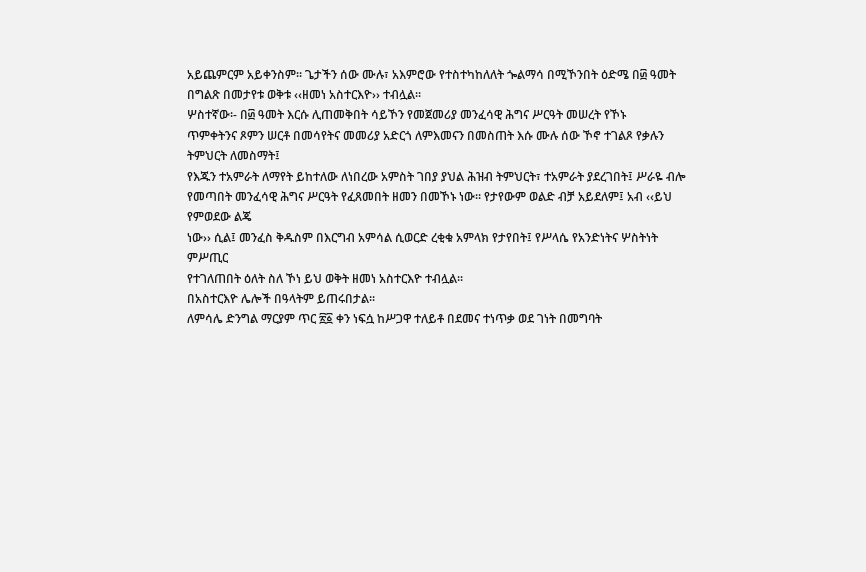አይጨምርም አይቀንስም፡፡ ጌታችን ሰው ሙሉ፣ አእምሮው የተስተካከለለት ጐልማሳ በሚኾንበት ዕድሜ በ፴ ዓመት
በግልጽ በመታየቱ ወቅቱ ‹‹ዘመነ አስተርእዮ›› ተብሏል፡፡
ሦስተኛው፡- በ፴ ዓመት እርሱ ሊጠመቅበት ሳይኾን የመጀመሪያ መንፈሳዊ ሕግና ሥርዓት መሠረት የኾኑ
ጥምቀትንና ጾምን ሠርቶ በመሳየትና መመሪያ አድርጎ ለምእመናን በመስጠት እሱ ሙሉ ሰው ኾኖ ተገልጾ የቃሉን ትምህርት ለመስማት፤
የእጁን ተአምራት ለማየት ይከተለው ለነበረው አምስት ገበያ ያህል ሕዝብ ትምህርት፣ ተአምራት ያደረገበት፤ ሥራዬ ብሎ
የመጣበት መንፈሳዊ ሕግና ሥርዓት የፈጸመበት ዘመን በመኾኑ ነው፡፡ የታየውም ወልድ ብቻ አይደለም፤ አብ ‹‹ይህ የምወደው ልጄ
ነው›› ሲል፤ መንፈስ ቅዱስም በእርግብ አምሳል ሲወርድ ረቂቁ አምላክ የታየበት፤ የሥላሴ የአንድነትና ሦስትነት ምሥጢር
የተገለጠበት ዕለት ስለ ኾነ ይህ ወቅት ዘመነ አስተርእዮ ተብሏል፡፡
በአስተርእዮ ሌሎች በዓላትም ይጠሩበታል፡፡
ለምሳሌ ድንግል ማርያም ጥር ፳፩ ቀን ነፍሷ ከሥጋዋ ተለይቶ በደመና ተነጥቃ ወደ ገነት በመግባት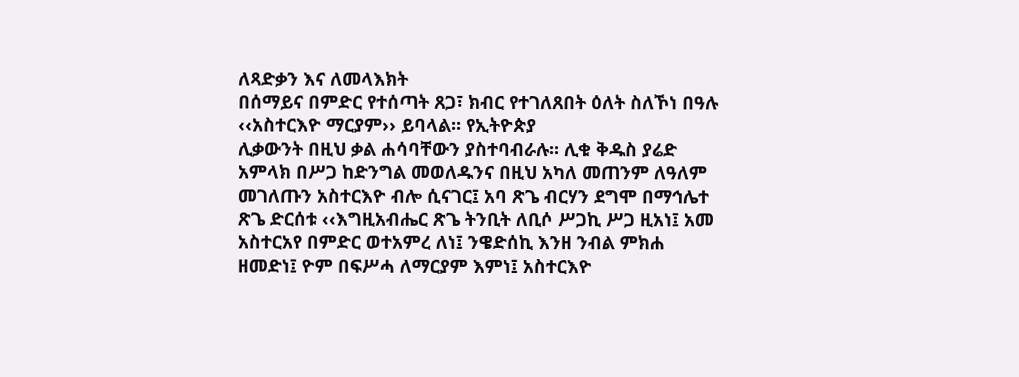ለጻድቃን እና ለመላእክት
በሰማይና በምድር የተሰጣት ጸጋ፣ ክብር የተገለጸበት ዕለት ስለኾነ በዓሉ ‹‹አስተርእዮ ማርያም›› ይባላል፡፡ የኢትዮጵያ
ሊቃውንት በዚህ ቃል ሐሳባቸውን ያስተባብራሉ፡፡ ሊቁ ቅዱስ ያሬድ አምላክ በሥጋ ከድንግል መወለዱንና በዚህ አካለ መጠንም ለዓለም
መገለጡን አስተርእዮ ብሎ ሲናገር፤ አባ ጽጌ ብርሃን ደግሞ በማኅሌተ ጽጌ ድርሰቱ ‹‹እግዚአብሔር ጽጌ ትንቢት ለቢሶ ሥጋኪ ሥጋ ዚአነ፤ አመ አስተርአየ በምድር ወተአምረ ለነ፤ ንዌድሰኪ እንዘ ንብል ምክሐ ዘመድነ፤ ዮም በፍሥሓ ለማርያም እምነ፤ አስተርእዮ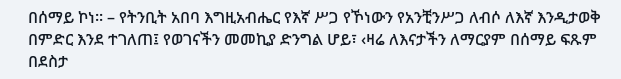በሰማይ ኮነ፡፡ – የትንቢት አበባ እግዚአብሔር የእኛ ሥጋ የኾነውን የአንቺንሥጋ ለብሶ ለእኛ እንዲታወቅ በምድር እንደ ተገለጠ፤ የወገናችን መመኪያ ድንግል ሆይ፣ ‹ዛሬ ለእናታችን ለማርያም በሰማይ ፍጹም በደስታ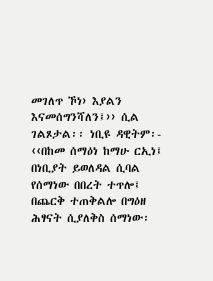መገለጥ ኾነ› እያልን እናመሰግንሻለን፤›› ሲል
ገልጾታል፡፡ ነቢዩ ዳዊትም፡- ‹‹በከመ ሰማዕነ ከማሁ ርኢነ፤ በነቢያት ይወለዳል ሲባል የሰማነው በበረት ተጥሎ፤ በጨርቅ ተጠቅልሎ በግዕዘ ሕፃናት ሲያለቅስ ሰማነው፡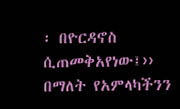፡ በዮርዳኖስ ሲጠመቅአየነው፤›› በማለት የአምላካችንን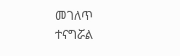መገለጥ
ተናግሯል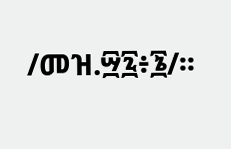/መዝ.፵፯፥፮/፡፡